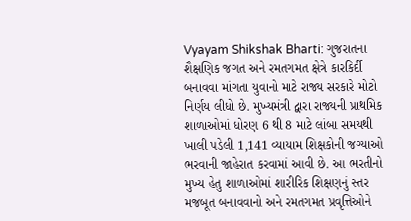Vyayam Shikshak Bharti: ગુજરાતના શૈક્ષણિક જગત અને રમતગમત ક્ષેત્રે કારકિર્દી બનાવવા માંગતા યુવાનો માટે રાજ્ય સરકારે મોટો નિર્ણય લીધો છે. મુખ્યમંત્રી દ્વારા રાજ્યની પ્રાથમિક શાળાઓમાં ધોરણ 6 થી 8 માટે લાંબા સમયથી ખાલી પડેલી 1,141 વ્યાયામ શિક્ષકોની જગ્યાઓ ભરવાની જાહેરાત કરવામાં આવી છે. આ ભરતીનો મુખ્ય હેતુ શાળાઓમાં શારીરિક શિક્ષણનું સ્તર મજબૂત બનાવવાનો અને રમતગમત પ્રવૃત્તિઓને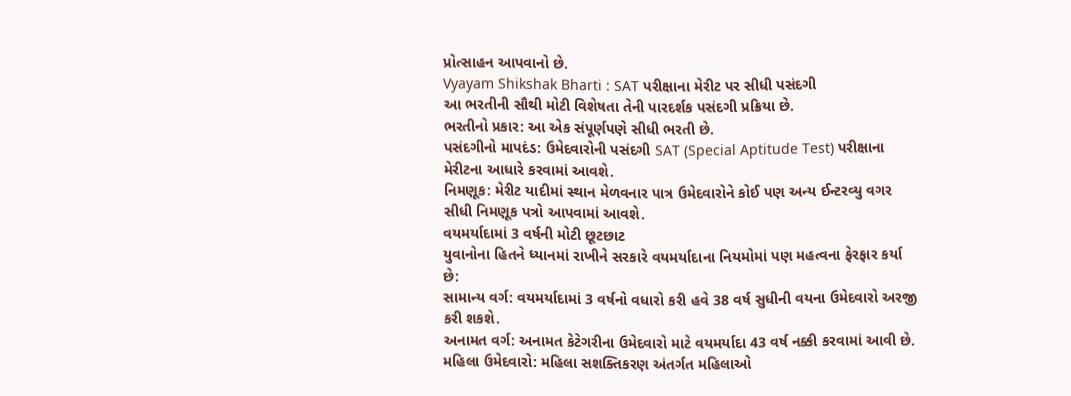પ્રોત્સાહન આપવાનો છે.
Vyayam Shikshak Bharti : SAT પરીક્ષાના મેરીટ પર સીધી પસંદગી
આ ભરતીની સૌથી મોટી વિશેષતા તેની પારદર્શક પસંદગી પ્રક્રિયા છે.
ભરતીનો પ્રકાર: આ એક સંપૂર્ણપણે સીધી ભરતી છે.
પસંદગીનો માપદંડ: ઉમેદવારોની પસંદગી SAT (Special Aptitude Test) પરીક્ષાના મેરીટના આધારે કરવામાં આવશે.
નિમણૂક: મેરીટ યાદીમાં સ્થાન મેળવનાર પાત્ર ઉમેદવારોને કોઈ પણ અન્ય ઈન્ટરવ્યુ વગર સીધી નિમણૂક પત્રો આપવામાં આવશે.
વયમર્યાદામાં 3 વર્ષની મોટી છૂટછાટ
યુવાનોના હિતને ધ્યાનમાં રાખીને સરકારે વયમર્યાદાના નિયમોમાં પણ મહત્વના ફેરફાર કર્યા છે:
સામાન્ય વર્ગ: વયમર્યાદામાં 3 વર્ષનો વધારો કરી હવે 38 વર્ષ સુધીની વયના ઉમેદવારો અરજી કરી શકશે.
અનામત વર્ગ: અનામત કેટેગરીના ઉમેદવારો માટે વયમર્યાદા 43 વર્ષ નક્કી કરવામાં આવી છે.
મહિલા ઉમેદવારો: મહિલા સશક્તિકરણ અંતર્ગત મહિલાઓ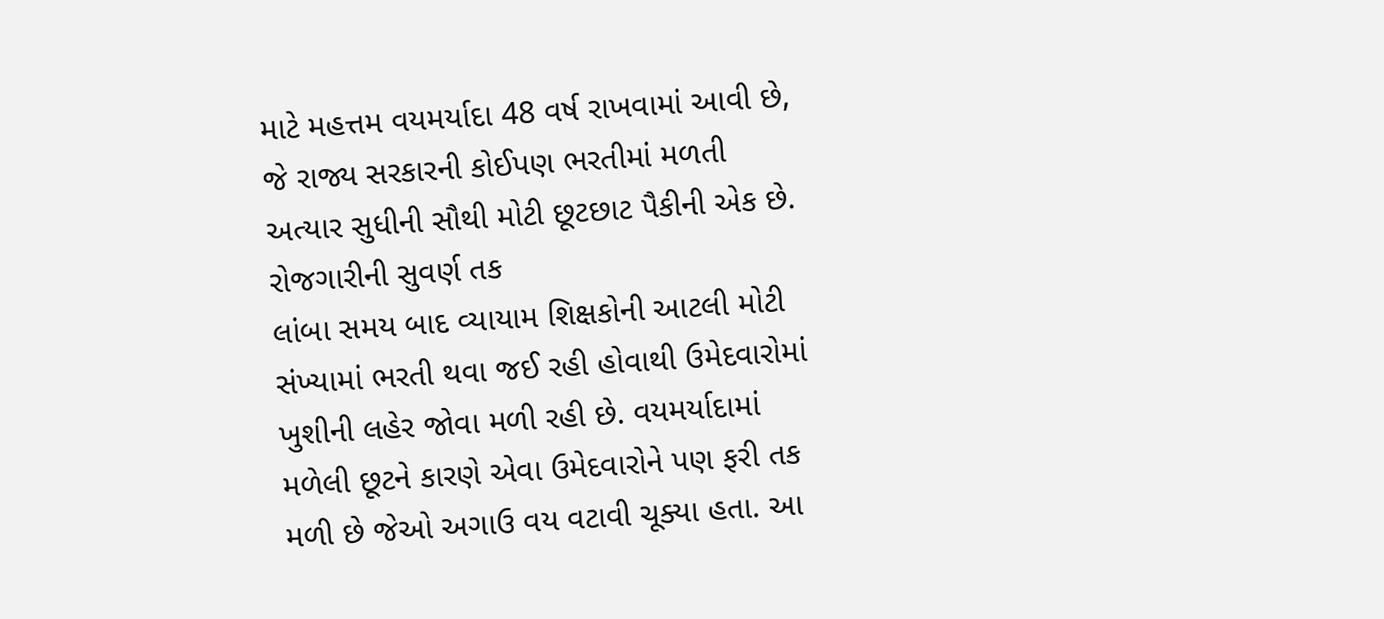માટે મહત્તમ વયમર્યાદા 48 વર્ષ રાખવામાં આવી છે, જે રાજ્ય સરકારની કોઈપણ ભરતીમાં મળતી અત્યાર સુધીની સૌથી મોટી છૂટછાટ પૈકીની એક છે.
રોજગારીની સુવર્ણ તક
લાંબા સમય બાદ વ્યાયામ શિક્ષકોની આટલી મોટી સંખ્યામાં ભરતી થવા જઈ રહી હોવાથી ઉમેદવારોમાં ખુશીની લહેર જોવા મળી રહી છે. વયમર્યાદામાં મળેલી છૂટને કારણે એવા ઉમેદવારોને પણ ફરી તક મળી છે જેઓ અગાઉ વય વટાવી ચૂક્યા હતા. આ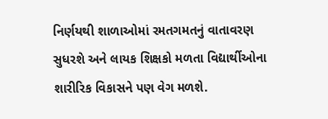નિર્ણયથી શાળાઓમાં રમતગમતનું વાતાવરણ સુધરશે અને લાયક શિક્ષકો મળતા વિદ્યાર્થીઓના શારીરિક વિકાસને પણ વેગ મળશે.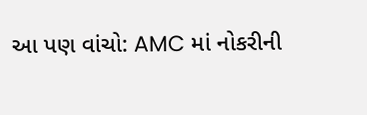આ પણ વાંચો: AMC માં નોકરીની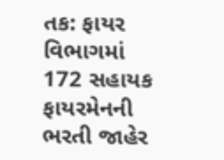તક: ફાયર વિભાગમાં 172 સહાયક ફાયરમેનની ભરતી જાહેર